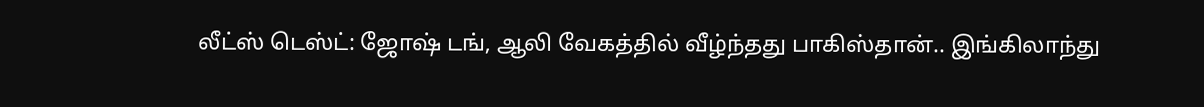லீட்ஸ் டெஸ்ட்: ஜோஷ் டங், ஆலி வேகத்தில் வீழ்ந்தது பாகிஸ்தான்.. இங்கிலாந்து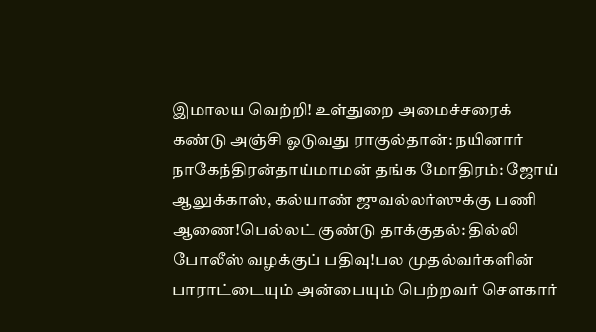இமாலய வெற்றி! உள்துறை அமைச்சரைக் கண்டு அஞ்சி ஓடுவது ராகுல்தான்: நயினார் நாகேந்திரன்தாய்மாமன் தங்க மோதிரம்: ஜோய் ஆலுக்காஸ், கல்யாண் ஜுவல்லர்ஸுக்கு பணி ஆணை!பெல்லட் குண்டு தாக்குதல்: தில்லி போலீஸ் வழக்குப் பதிவு!பல முதல்வர்களின் பாராட்டையும் அன்பையும் பெற்றவர் சௌகார்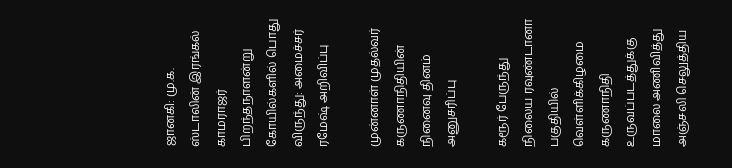ஜானகி: மு.க. ஸ்டாலின் இரங்கல் காமராஜர் பிறந்தநாளன்று கோயில்களில் பொது விருந்து: அமைச்சர் ரமேஷ் அறிவிப்பு

முன்னாள் முதல்வர் கருணாநிதியின் நினைவு தினம் அனுசரிப்பு

கரூர் பேருந்து நிலைய ரவுண்டானா பகுதியில் வெள்ளிக்கிழமை கருணாநிதி உருவப்படத்துக்கு மாலை அணிவித்து அஞ்சலி செலுத்திய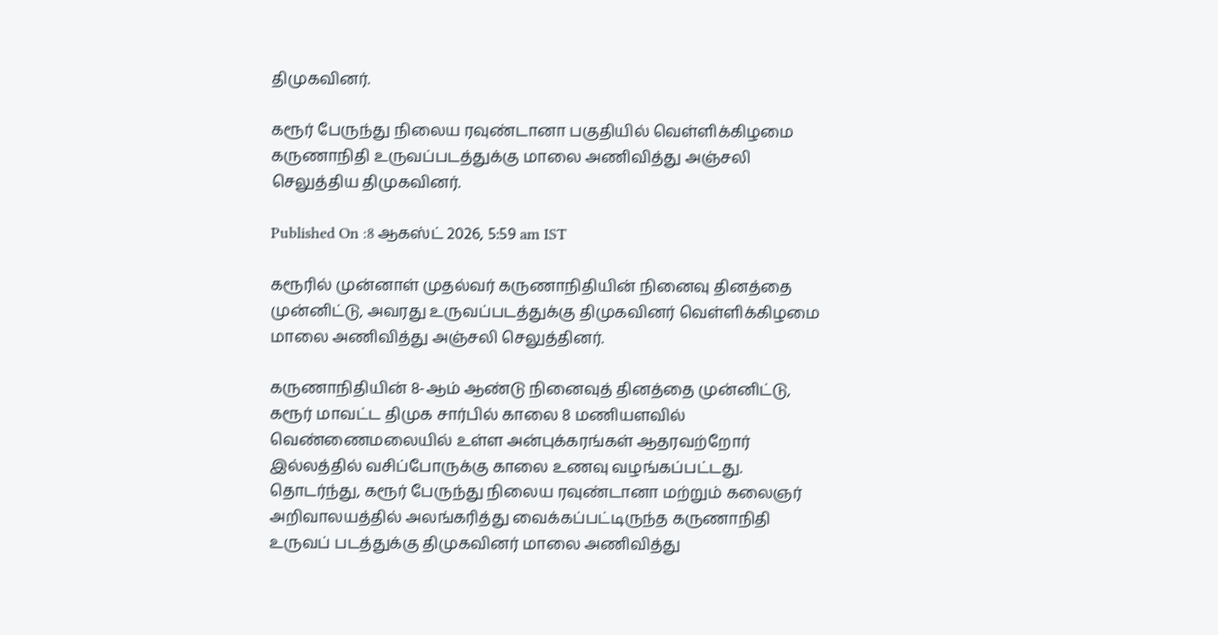திமுகவினர்.

கரூர் பேருந்து நிலைய ரவுண்டானா பகுதியில் வெள்ளிக்கிழமை கருணாநிதி உருவப்படத்துக்கு மாலை அணிவித்து அஞ்சலி செலுத்திய திமுகவினர்.

Published On :8 ஆகஸ்ட் 2026, 5:59 am IST

கரூரில் முன்னாள் முதல்வர் கருணாநிதியின் நினைவு தினத்தை முன்னிட்டு, அவரது உருவப்படத்துக்கு திமுகவினர் வெள்ளிக்கிழமை மாலை அணிவித்து அஞ்சலி செலுத்தினர்.

கருணாநிதியின் 8-ஆம் ஆண்டு நினைவுத் தினத்தை முன்னிட்டு, கரூர் மாவட்ட திமுக சார்பில் காலை 8 மணியளவில் வெண்ணைமலையில் உள்ள அன்புக்கரங்கள் ஆதரவற்றோர் இல்லத்தில் வசிப்போருக்கு காலை உணவு வழங்கப்பட்டது. தொடர்ந்து, கரூர் பேருந்து நிலைய ரவுண்டானா மற்றும் கலைஞர் அறிவாலயத்தில் அலங்கரித்து வைக்கப்பட்டிருந்த கருணாநிதி உருவப் படத்துக்கு திமுகவினர் மாலை அணிவித்து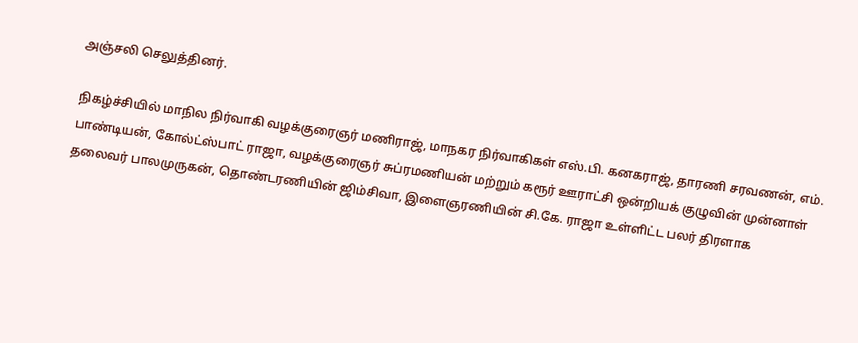அஞ்சலி செலுத்தினர்.

நிகழ்ச்சியில் மாநில நிர்வாகி வழக்குரைஞர் மணிராஜ், மாநகர நிர்வாகிகள் எஸ்.பி. கனகராஜ், தாரணி சரவணன், எம். பாண்டியன், கோல்ட்ஸ்பாட் ராஜா, வழக்குரைஞர் சுப்ரமணியன் மற்றும் கரூர் ஊராட்சி ஒன்றியக் குழுவின் முன்னாள் தலைவர் பாலமுருகன், தொண்டரணியின் ஜிம்சிவா, இளைஞரணியின் சி.கே. ராஜா உள்ளிட்ட பலர் திரளாக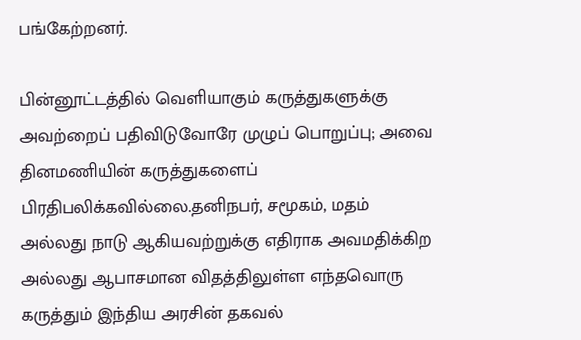பங்கேற்றனர்.

பின்னூட்டத்தில் வெளியாகும் கருத்துகளுக்கு அவற்றைப் பதிவிடுவோரே முழுப் பொறுப்பு; அவை தினமணியின் கருத்துகளைப் பிரதிபலிக்கவில்லை.தனிநபர், சமூகம், மதம் அல்லது நாடு ஆகியவற்றுக்கு எதிராக அவமதிக்கிற அல்லது ஆபாசமான விதத்திலுள்ள எந்தவொரு கருத்தும் இந்திய அரசின் தகவல்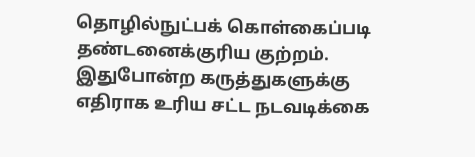தொழில்நுட்பக் கொள்கைப்படி தண்டனைக்குரிய குற்றம். இதுபோன்ற கருத்துகளுக்கு எதிராக உரிய சட்ட நடவடிக்கை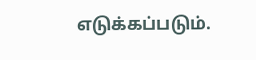எடுக்கப்படும்.